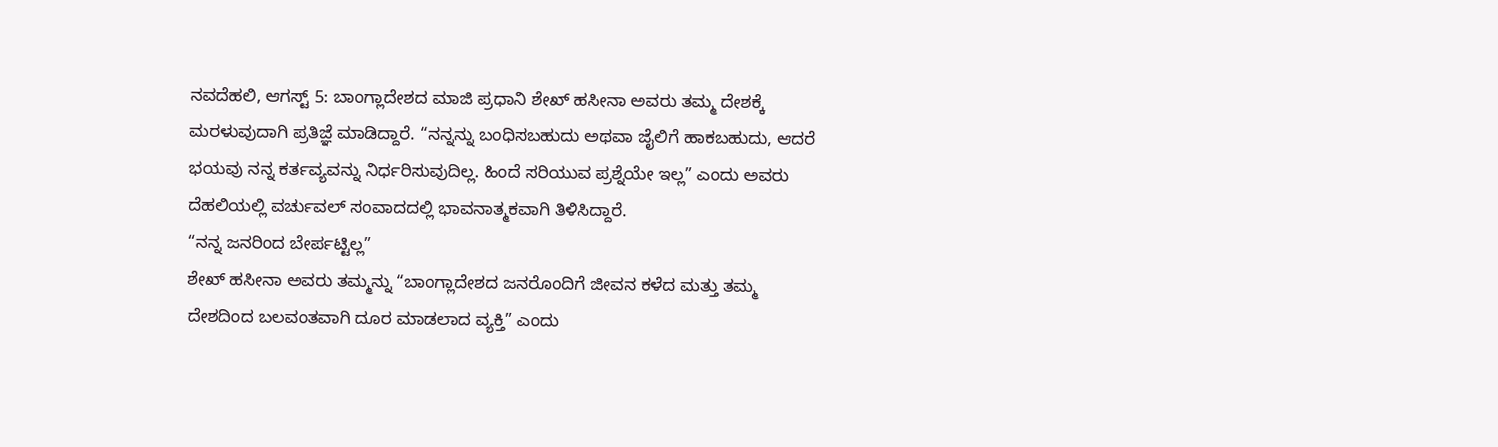ನವದೆಹಲಿ, ಆಗಸ್ಟ್ 5: ಬಾಂಗ್ಲಾದೇಶದ ಮಾಜಿ ಪ್ರಧಾನಿ ಶೇಖ್ ಹಸೀನಾ ಅವರು ತಮ್ಮ ದೇಶಕ್ಕೆ ಮರಳುವುದಾಗಿ ಪ್ರತಿಜ್ಞೆ ಮಾಡಿದ್ದಾರೆ. “ನನ್ನನ್ನು ಬಂಧಿಸಬಹುದು ಅಥವಾ ಜೈಲಿಗೆ ಹಾಕಬಹುದು, ಆದರೆ ಭಯವು ನನ್ನ ಕರ್ತವ್ಯವನ್ನು ನಿರ್ಧರಿಸುವುದಿಲ್ಲ. ಹಿಂದೆ ಸರಿಯುವ ಪ್ರಶ್ನೆಯೇ ಇಲ್ಲ” ಎಂದು ಅವರು ದೆಹಲಿಯಲ್ಲಿ ವರ್ಚುವಲ್ ಸಂವಾದದಲ್ಲಿ ಭಾವನಾತ್ಮಕವಾಗಿ ತಿಳಿಸಿದ್ದಾರೆ.
“ನನ್ನ ಜನರಿಂದ ಬೇರ್ಪಟ್ಟಿಲ್ಲ”
ಶೇಖ್ ಹಸೀನಾ ಅವರು ತಮ್ಮನ್ನು “ಬಾಂಗ್ಲಾದೇಶದ ಜನರೊಂದಿಗೆ ಜೀವನ ಕಳೆದ ಮತ್ತು ತಮ್ಮ ದೇಶದಿಂದ ಬಲವಂತವಾಗಿ ದೂರ ಮಾಡಲಾದ ವ್ಯಕ್ತಿ” ಎಂದು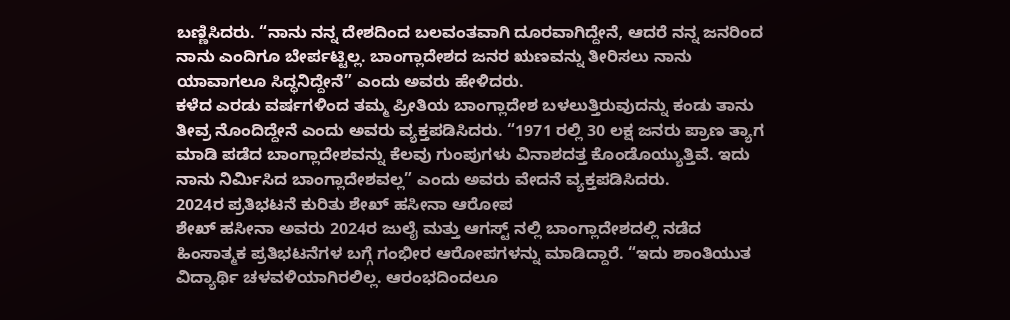ಬಣ್ಣಿಸಿದರು. “ನಾನು ನನ್ನ ದೇಶದಿಂದ ಬಲವಂತವಾಗಿ ದೂರವಾಗಿದ್ದೇನೆ, ಆದರೆ ನನ್ನ ಜನರಿಂದ ನಾನು ಎಂದಿಗೂ ಬೇರ್ಪಟ್ಟಿಲ್ಲ. ಬಾಂಗ್ಲಾದೇಶದ ಜನರ ಋಣವನ್ನು ತೀರಿಸಲು ನಾನು ಯಾವಾಗಲೂ ಸಿದ್ಧನಿದ್ದೇನೆ” ಎಂದು ಅವರು ಹೇಳಿದರು.
ಕಳೆದ ಎರಡು ವರ್ಷಗಳಿಂದ ತಮ್ಮ ಪ್ರೀತಿಯ ಬಾಂಗ್ಲಾದೇಶ ಬಳಲುತ್ತಿರುವುದನ್ನು ಕಂಡು ತಾನು ತೀವ್ರ ನೊಂದಿದ್ದೇನೆ ಎಂದು ಅವರು ವ್ಯಕ್ತಪಡಿಸಿದರು. “1971 ರಲ್ಲಿ 30 ಲಕ್ಷ ಜನರು ಪ್ರಾಣ ತ್ಯಾಗ ಮಾಡಿ ಪಡೆದ ಬಾಂಗ್ಲಾದೇಶವನ್ನು ಕೆಲವು ಗುಂಪುಗಳು ವಿನಾಶದತ್ತ ಕೊಂಡೊಯ್ಯುತ್ತಿವೆ. ಇದು ನಾನು ನಿರ್ಮಿಸಿದ ಬಾಂಗ್ಲಾದೇಶವಲ್ಲ” ಎಂದು ಅವರು ವೇದನೆ ವ್ಯಕ್ತಪಡಿಸಿದರು.
2024ರ ಪ್ರತಿಭಟನೆ ಕುರಿತು ಶೇಖ್ ಹಸೀನಾ ಆರೋಪ
ಶೇಖ್ ಹಸೀನಾ ಅವರು 2024ರ ಜುಲೈ ಮತ್ತು ಆಗಸ್ಟ್ ನಲ್ಲಿ ಬಾಂಗ್ಲಾದೇಶದಲ್ಲಿ ನಡೆದ ಹಿಂಸಾತ್ಮಕ ಪ್ರತಿಭಟನೆಗಳ ಬಗ್ಗೆ ಗಂಭೀರ ಆರೋಪಗಳನ್ನು ಮಾಡಿದ್ದಾರೆ. “ಇದು ಶಾಂತಿಯುತ ವಿದ್ಯಾರ್ಥಿ ಚಳವಳಿಯಾಗಿರಲಿಲ್ಲ. ಆರಂಭದಿಂದಲೂ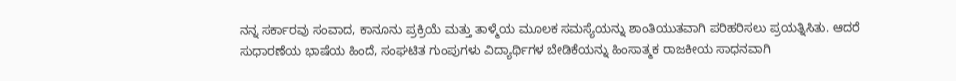ನನ್ನ ಸರ್ಕಾರವು ಸಂವಾದ, ಕಾನೂನು ಪ್ರಕ್ರಿಯೆ ಮತ್ತು ತಾಳ್ಮೆಯ ಮೂಲಕ ಸಮಸ್ಯೆಯನ್ನು ಶಾಂತಿಯುತವಾಗಿ ಪರಿಹರಿಸಲು ಪ್ರಯತ್ನಿಸಿತು. ಆದರೆ ಸುಧಾರಣೆಯ ಭಾಷೆಯ ಹಿಂದೆ, ಸಂಘಟಿತ ಗುಂಪುಗಳು ವಿದ್ಯಾರ್ಥಿಗಳ ಬೇಡಿಕೆಯನ್ನು ಹಿಂಸಾತ್ಮಕ ರಾಜಕೀಯ ಸಾಧನವಾಗಿ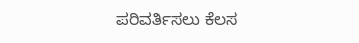ಪರಿವರ್ತಿಸಲು ಕೆಲಸ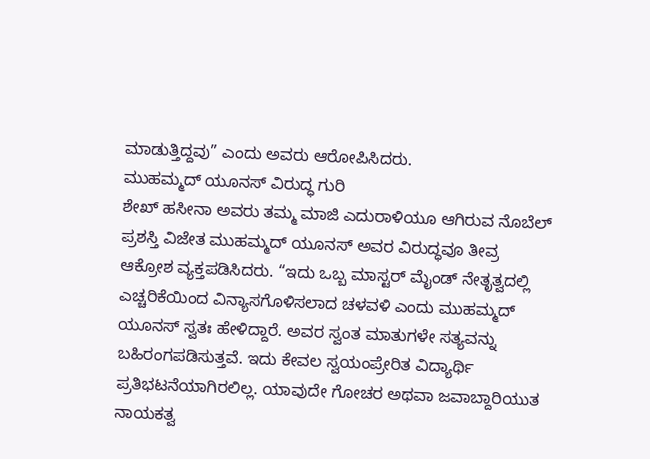ಮಾಡುತ್ತಿದ್ದವು” ಎಂದು ಅವರು ಆರೋಪಿಸಿದರು.
ಮುಹಮ್ಮದ್ ಯೂನಸ್ ವಿರುದ್ಧ ಗುರಿ
ಶೇಖ್ ಹಸೀನಾ ಅವರು ತಮ್ಮ ಮಾಜಿ ಎದುರಾಳಿಯೂ ಆಗಿರುವ ನೊಬೆಲ್ ಪ್ರಶಸ್ತಿ ವಿಜೇತ ಮುಹಮ್ಮದ್ ಯೂನಸ್ ಅವರ ವಿರುದ್ಧವೂ ತೀವ್ರ ಆಕ್ರೋಶ ವ್ಯಕ್ತಪಡಿಸಿದರು. “ಇದು ಒಬ್ಬ ಮಾಸ್ಟರ್ ಮೈಂಡ್ ನೇತೃತ್ವದಲ್ಲಿ ಎಚ್ಚರಿಕೆಯಿಂದ ವಿನ್ಯಾಸಗೊಳಿಸಲಾದ ಚಳವಳಿ ಎಂದು ಮುಹಮ್ಮದ್ ಯೂನಸ್ ಸ್ವತಃ ಹೇಳಿದ್ದಾರೆ. ಅವರ ಸ್ವಂತ ಮಾತುಗಳೇ ಸತ್ಯವನ್ನು ಬಹಿರಂಗಪಡಿಸುತ್ತವೆ. ಇದು ಕೇವಲ ಸ್ವಯಂಪ್ರೇರಿತ ವಿದ್ಯಾರ್ಥಿ ಪ್ರತಿಭಟನೆಯಾಗಿರಲಿಲ್ಲ. ಯಾವುದೇ ಗೋಚರ ಅಥವಾ ಜವಾಬ್ದಾರಿಯುತ ನಾಯಕತ್ವ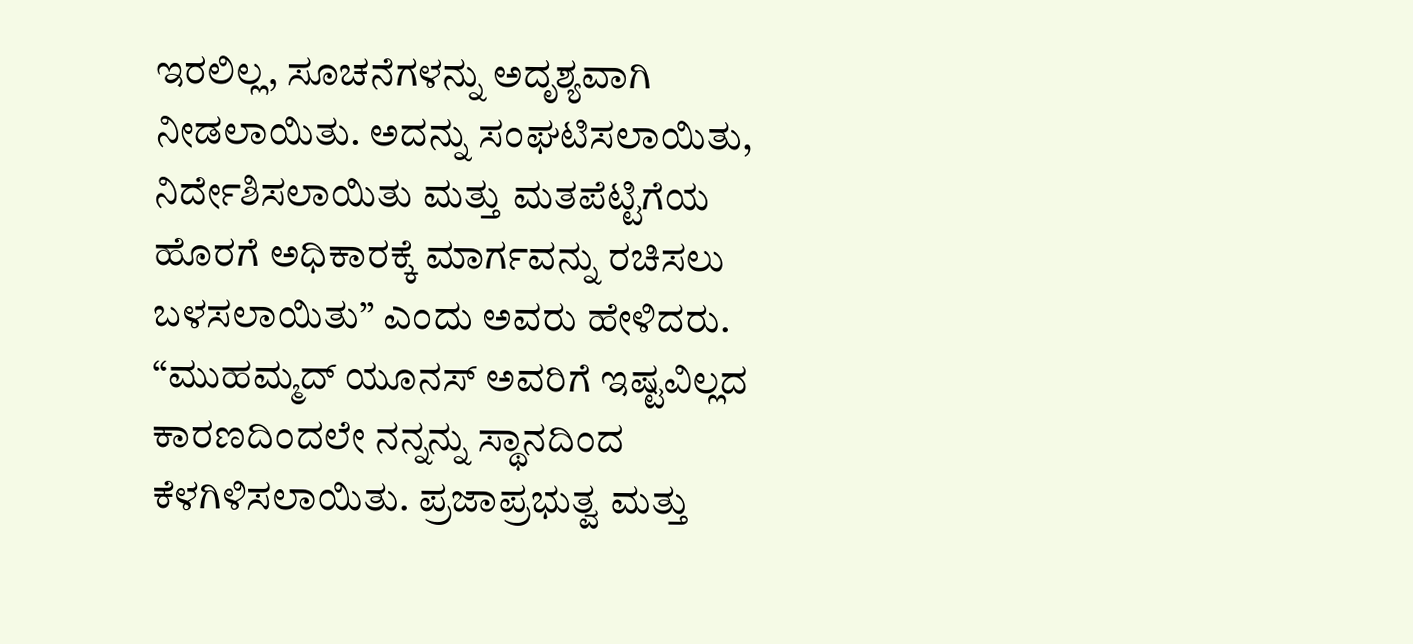ಇರಲಿಲ್ಲ, ಸೂಚನೆಗಳನ್ನು ಅದೃಶ್ಯವಾಗಿ ನೀಡಲಾಯಿತು. ಅದನ್ನು ಸಂಘಟಿಸಲಾಯಿತು, ನಿರ್ದೇಶಿಸಲಾಯಿತು ಮತ್ತು ಮತಪೆಟ್ಟಿಗೆಯ ಹೊರಗೆ ಅಧಿಕಾರಕ್ಕೆ ಮಾರ್ಗವನ್ನು ರಚಿಸಲು ಬಳಸಲಾಯಿತು” ಎಂದು ಅವರು ಹೇಳಿದರು.
“ಮುಹಮ್ಮದ್ ಯೂನಸ್ ಅವರಿಗೆ ಇಷ್ಟವಿಲ್ಲದ ಕಾರಣದಿಂದಲೇ ನನ್ನನ್ನು ಸ್ಥಾನದಿಂದ ಕೆಳಗಿಳಿಸಲಾಯಿತು. ಪ್ರಜಾಪ್ರಭುತ್ವ ಮತ್ತು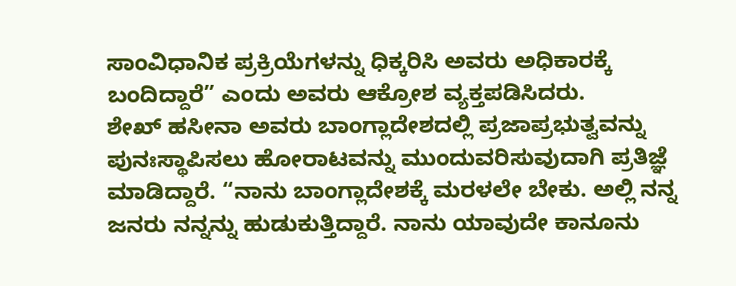ಸಾಂವಿಧಾನಿಕ ಪ್ರಕ್ರಿಯೆಗಳನ್ನು ಧಿಕ್ಕರಿಸಿ ಅವರು ಅಧಿಕಾರಕ್ಕೆ ಬಂದಿದ್ದಾರೆ” ಎಂದು ಅವರು ಆಕ್ರೋಶ ವ್ಯಕ್ತಪಡಿಸಿದರು.
ಶೇಖ್ ಹಸೀನಾ ಅವರು ಬಾಂಗ್ಲಾದೇಶದಲ್ಲಿ ಪ್ರಜಾಪ್ರಭುತ್ವವನ್ನು ಪುನಃಸ್ಥಾಪಿಸಲು ಹೋರಾಟವನ್ನು ಮುಂದುವರಿಸುವುದಾಗಿ ಪ್ರತಿಜ್ಞೆ ಮಾಡಿದ್ದಾರೆ. “ನಾನು ಬಾಂಗ್ಲಾದೇಶಕ್ಕೆ ಮರಳಲೇ ಬೇಕು. ಅಲ್ಲಿ ನನ್ನ ಜನರು ನನ್ನನ್ನು ಹುಡುಕುತ್ತಿದ್ದಾರೆ. ನಾನು ಯಾವುದೇ ಕಾನೂನು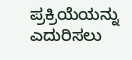ಪ್ರಕ್ರಿಯೆಯನ್ನು ಎದುರಿಸಲು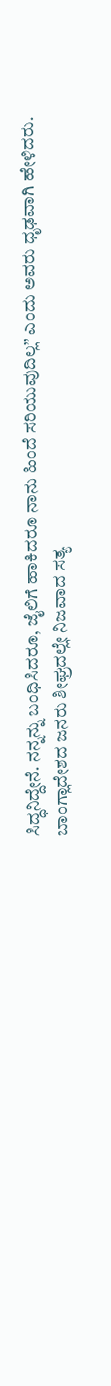ಸಿದ್ಧನಿದ್ದೇನೆ. ನನ್ನನ್ನು ಬಂಧಿಸಿದರೂ, ಜೈಲಿಗೆ ಹಾಕಿದರೂ ನಾನು ಹಿಂದೆ ಸರಿಯುವುದಿಲ್ಲ” ಎಂದು ಅವರು ಧೃಢವಾಗಿ ಹೇಳಿದರು.
ಬಾಂಗ್ಲಾದೇಶದ ಜನರು ಶೀಘ್ರದಲ್ಲೇ ನಿಜವಾದ ಸತ್ಯ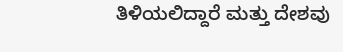ತಿಳಿಯಲಿದ್ದಾರೆ ಮತ್ತು ದೇಶವು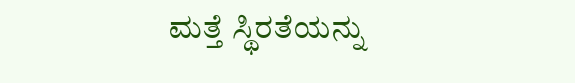ಮತ್ತೆ ಸ್ಥಿರತೆಯನ್ನು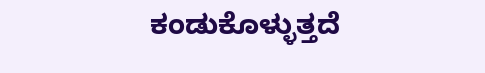ಕಂಡುಕೊಳ್ಳುತ್ತದೆ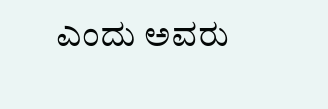ಎಂದು ಅವರು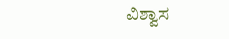ವಿಶ್ವಾಸ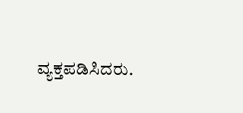ವ್ಯಕ್ತಪಡಿಸಿದರು.